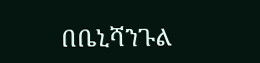በቤኒሻንጉል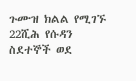ጉሙዝ ክልል የሚገኙ 22ሺሕ የሱዳን ስደተኞች ወደ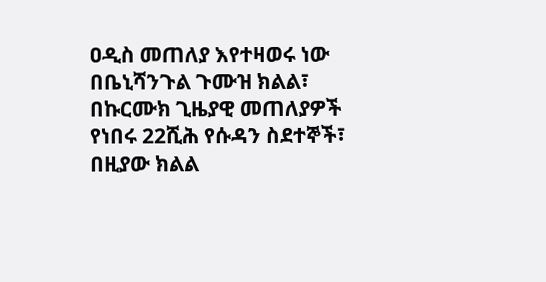ዐዲስ መጠለያ እየተዛወሩ ነው
በቤኒሻንጉል ጉሙዝ ክልል፣ በኩርሙክ ጊዜያዊ መጠለያዎች የነበሩ 22ሺሕ የሱዳን ስደተኞች፣ በዚያው ክልል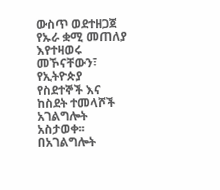ውስጥ ወደተዘጋጀ የኡራ ቋሚ መጠለያ እየተዛወሩ መኾናቸውን፣ የኢትዮጵያ የስደተኞች እና ከስደት ተመላሾች አገልግሎት አስታወቀ፡፡
በአገልግሎት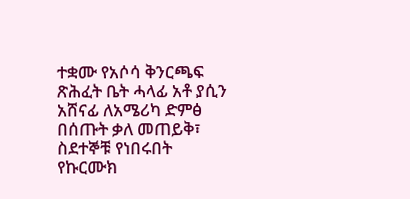ተቋሙ የአሶሳ ቅንርጫፍ ጽሕፈት ቤት ሓላፊ አቶ ያሲን አሸናፊ ለአሜሪካ ድምፅ በሰጡት ቃለ መጠይቅ፣ ስደተኞቹ የነበሩበት የኩርሙክ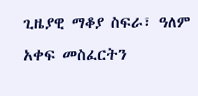ጊዜያዊ ማቆያ ስፍራ፣ ዓለም አቀፍ መስፈርትን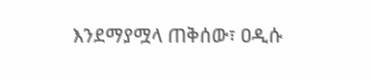እንደማያሟላ ጠቅሰው፣ ዐዲሱ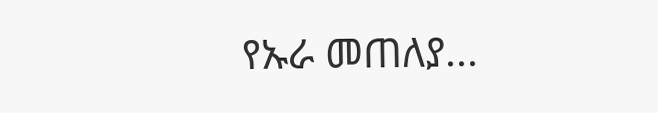የኡራ መጠለያ...